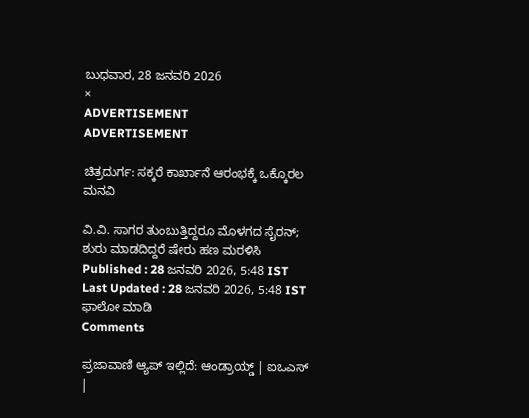ಬುಧವಾರ, 28 ಜನವರಿ 2026
×
ADVERTISEMENT
ADVERTISEMENT

ಚಿತ್ರದುರ್ಗ: ಸಕ್ಕರೆ ಕಾರ್ಖಾನೆ ಆರಂಭಕ್ಕೆ ಒಕ್ಕೊರಲ ಮನವಿ

ವಿ.ವಿ. ಸಾಗರ ತುಂಬುತ್ತಿದ್ದರೂ ಮೊಳಗದ ಸೈರನ್‌; ಶುರು ಮಾಡದಿದ್ದರೆ ಷೇರು ಹಣ ಮರಳಿಸಿ
Published : 28 ಜನವರಿ 2026, 5:48 IST
Last Updated : 28 ಜನವರಿ 2026, 5:48 IST
ಫಾಲೋ ಮಾಡಿ
Comments

ಪ್ರಜಾವಾಣಿ ಆ್ಯಪ್ ಇಲ್ಲಿದೆ: ಆಂಡ್ರಾಯ್ಡ್ | ಐಒಎಸ್ |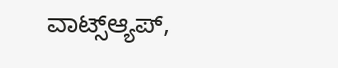ವಾಟ್ಸ್ಆ್ಯಪ್,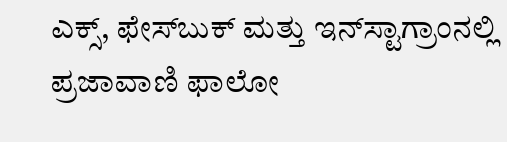ಎಕ್ಸ್, ಫೇಸ್‌ಬುಕ್ ಮತ್ತು ಇನ್‌ಸ್ಟಾಗ್ರಾಂನಲ್ಲಿ ಪ್ರಜಾವಾಣಿ ಫಾಲೋ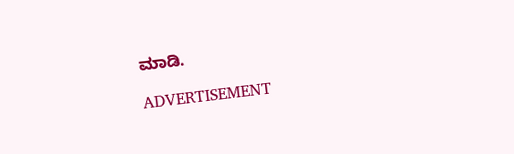ಮಾಡಿ.

ADVERTISEMENT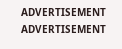ADVERTISEMENT
ADVERTISEMENT